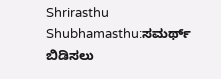Shrirasthu Shubhamasthu:ಸಮರ್ಥ್ ಬಿಡಿಸಲು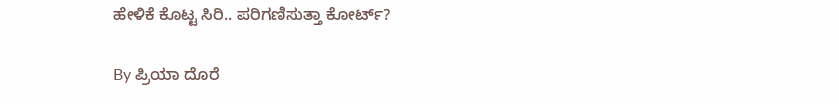ಹೇಳಿಕೆ ಕೊಟ್ಟ ಸಿರಿ.. ಪರಿಗಣಿಸುತ್ತಾ ಕೋರ್ಟ್?

By ಪ್ರಿಯಾ ದೊರೆ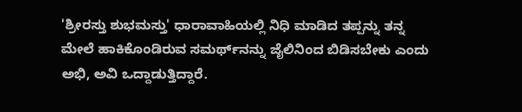'ಶ್ರೀರಸ್ತು ಶುಭಮಸ್ತು' ಧಾರಾವಾಹಿಯಲ್ಲಿ ನಿಧಿ ಮಾಡಿದ ತಪ್ಪನ್ನು ತನ್ನ ಮೇಲೆ ಹಾಕಿಕೊಂಡಿರುವ ಸಮರ್ಥ್‌ನನ್ನು ಜೈಲಿನಿಂದ ಬಿಡಿಸಬೇಕು ಎಂದು ಅಭಿ, ಅವಿ ಒದ್ದಾಡುತ್ತಿದ್ದಾರೆ.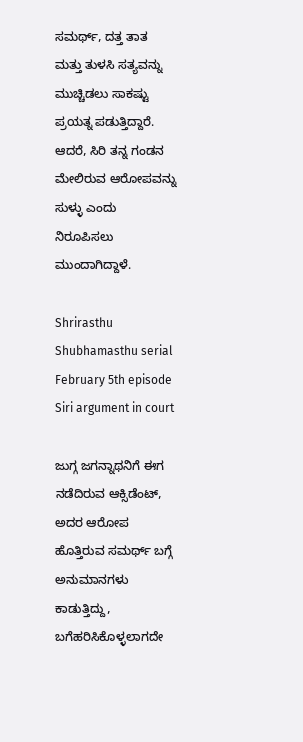ಸಮರ್ಥ್, ದತ್ತ ತಾತ ಮತ್ತು ತುಳಸಿ ಸತ್ಯವನ್ನು ಮುಚ್ಚಿಡಲು ಸಾಕಷ್ಟು ಪ್ರಯತ್ನ ಪಡುತ್ತಿದ್ದಾರೆ. ಆದರೆ, ಸಿರಿ ತನ್ನ ಗಂಡನ ಮೇಲಿರುವ ಆರೋಪವನ್ನು ಸುಳ್ಳು ಎಂದು ನಿರೂಪಿಸಲು ಮುಂದಾಗಿದ್ದಾಳೆ.

Shrirasthu Shubhamasthu serial February 5th episode Siri argument in court

ಜುಗ್ಗ ಜಗನ್ನಾಥನಿಗೆ ಈಗ ನಡೆದಿರುವ ಆಕ್ಸಿಡೆಂಟ್, ಅದರ ಆರೋಪ ಹೊತ್ತಿರುವ ಸಮರ್ಥ್ ಬಗ್ಗೆ ಅನುಮಾನಗಳು ಕಾಡುತ್ತಿದ್ದು, ಬಗೆಹರಿಸಿಕೊಳ್ಳಲಾಗದೇ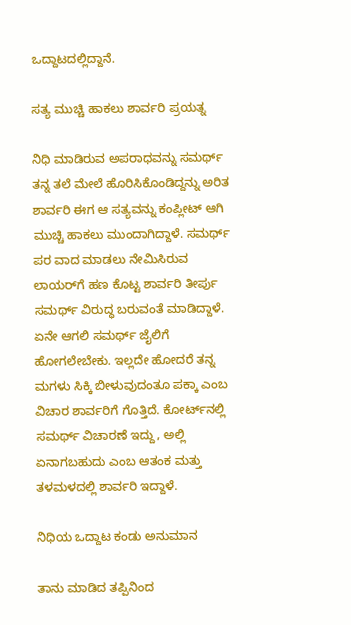ಒದ್ದಾಟದಲ್ಲಿದ್ದಾನೆ.

ಸತ್ಯ ಮುಚ್ಚಿ ಹಾಕಲು ಶಾರ್ವರಿ ಪ್ರಯತ್ನ

ನಿಧಿ ಮಾಡಿರುವ ಅಪರಾಧವನ್ನು ಸಮರ್ಥ್ ತನ್ನ ತಲೆ ಮೇಲೆ ಹೊರಿಸಿಕೊಂಡಿದ್ದನ್ನು ಅರಿತ ಶಾರ್ವರಿ ಈಗ ಆ ಸತ್ಯವನ್ನು ಕಂಪ್ಲೀಟ್ ಆಗಿ ಮುಚ್ಚಿ ಹಾಕಲು ಮುಂದಾಗಿದ್ದಾಳೆ. ಸಮರ್ಥ್ ಪರ ವಾದ ಮಾಡಲು ನೇಮಿಸಿರುವ ಲಾಯರ್‌ಗೆ ಹಣ ಕೊಟ್ಟ ಶಾರ್ವರಿ ತೀರ್ಪು ಸಮರ್ಥ್ ವಿರುದ್ಧ ಬರುವಂತೆ ಮಾಡಿದ್ದಾಳೆ. ಏನೇ ಆಗಲಿ ಸಮರ್ಥ್ ಜೈಲಿಗೆ ಹೋಗಲೇಬೇಕು. ಇಲ್ಲದೇ ಹೋದರೆ ತನ್ನ ಮಗಳು ಸಿಕ್ಕಿ ಬೀಳುವುದಂತೂ ಪಕ್ಕಾ ಎಂಬ ವಿಚಾರ ಶಾರ್ವರಿಗೆ ಗೊತ್ತಿದೆ. ಕೋರ್ಟ್‌ನಲ್ಲಿ ಸಮರ್ಥ್ ವಿಚಾರಣೆ ಇದ್ದು, ಅಲ್ಲಿ ಏನಾಗಬಹುದು ಎಂಬ ಆತಂಕ ಮತ್ತು ತಳಮಳದಲ್ಲಿ ಶಾರ್ವರಿ ಇದ್ದಾಳೆ.

ನಿಧಿಯ ಒದ್ದಾಟ ಕಂಡು ಅನುಮಾನ

ತಾನು ಮಾಡಿದ ತಪ್ಪಿನಿಂದ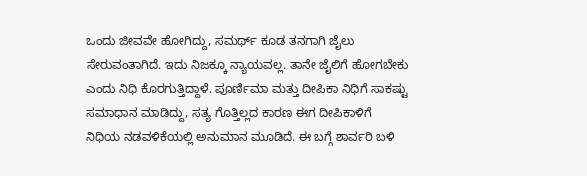ಒಂದು ಜೀವವೇ ಹೋಗಿದ್ದು, ಸಮರ್ಥ್ ಕೂಡ ತನಗಾಗಿ ಜೈಲು ಸೇರುವಂತಾಗಿದೆ. ಇದು ನಿಜಕ್ಕೂ ನ್ಯಾಯವಲ್ಲ. ತಾನೇ ಜೈಲಿಗೆ ಹೋಗಬೇಕು ಎಂದು ನಿಧಿ ಕೊರಗುತ್ತಿದ್ದಾಳೆ. ಪೂರ್ಣಿಮಾ ಮತ್ತು ದೀಪಿಕಾ ನಿಧಿಗೆ ಸಾಕಷ್ಟು ಸಮಾಧಾನ ಮಾಡಿದ್ದು, ಸತ್ಯ ಗೊತ್ತಿಲ್ಲದ ಕಾರಣ ಈಗ ದೀಪಿಕಾಳಿಗೆ ನಿಧಿಯ ನಡವಳಿಕೆಯಲ್ಲಿ ಅನುಮಾನ ಮೂಡಿದೆ. ಈ ಬಗ್ಗೆ ಶಾರ್ವರಿ ಬಳಿ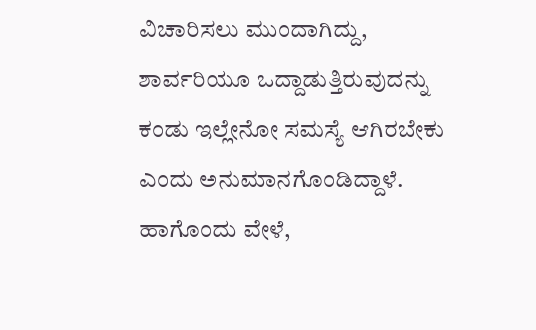ವಿಚಾರಿಸಲು ಮುಂದಾಗಿದ್ದು, ಶಾರ್ವರಿಯೂ ಒದ್ದಾಡುತ್ತಿರುವುದನ್ನು ಕಂಡು ಇಲ್ಲೇನೋ ಸಮಸ್ಯೆ ಆಗಿರಬೇಕು ಎಂದು ಅನುಮಾನಗೊಂಡಿದ್ದಾಳೆ. ಹಾಗೊಂದು ವೇಳೆ,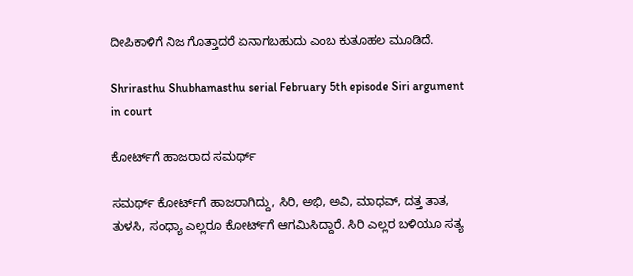ದೀಪಿಕಾಳಿಗೆ ನಿಜ ಗೊತ್ತಾದರೆ ಏನಾಗಬಹುದು ಎಂಬ ಕುತೂಹಲ ಮೂಡಿದೆ.

Shrirasthu Shubhamasthu serial February 5th episode Siri argument in court

ಕೋರ್ಟ್‌ಗೆ ಹಾಜರಾದ ಸಮರ್ಥ್

ಸಮರ್ಥ್ ಕೋರ್ಟ್‌ಗೆ ಹಾಜರಾಗಿದ್ದು, ಸಿರಿ, ಅಭಿ, ಅವಿ, ಮಾಧವ್, ದತ್ತ ತಾತ, ತುಳಸಿ, ಸಂಧ್ಯಾ ಎಲ್ಲರೂ ಕೋರ್ಟ್‌ಗೆ ಆಗಮಿಸಿದ್ದಾರೆ. ಸಿರಿ ಎಲ್ಲರ ಬಳಿಯೂ ಸತ್ಯ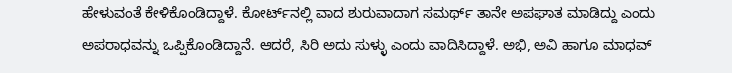ಹೇಳುವಂತೆ ಕೇಳಿಕೊಂಡಿದ್ದಾಳೆ. ಕೋರ್ಟ್‌ನಲ್ಲಿ ವಾದ ಶುರುವಾದಾಗ ಸಮರ್ಥ್ ತಾನೇ ಅಪಘಾತ ಮಾಡಿದ್ದು ಎಂದು ಅಪರಾಧವನ್ನು ಒಪ್ಪಿಕೊಂಡಿದ್ದಾನೆ. ಆದರೆ, ಸಿರಿ ಅದು ಸುಳ್ಳು ಎಂದು ವಾದಿಸಿದ್ದಾಳೆ. ಅಭಿ, ಅವಿ ಹಾಗೂ ಮಾಧವ್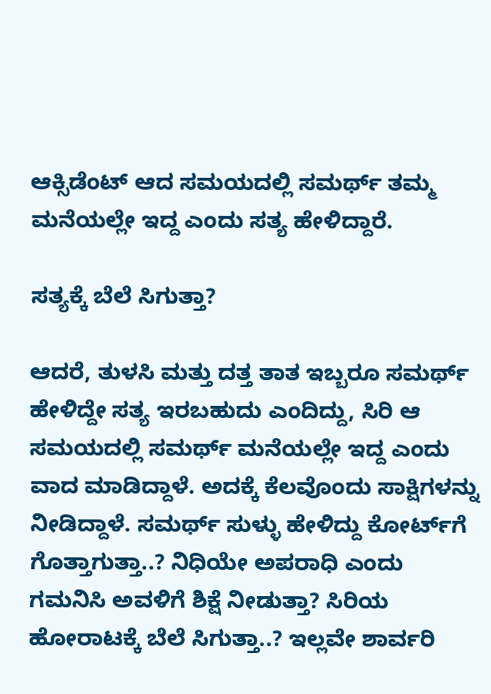ಆಕ್ಸಿಡೆಂಟ್ ಆದ ಸಮಯದಲ್ಲಿ ಸಮರ್ಥ್ ತಮ್ಮ ಮನೆಯಲ್ಲೇ ಇದ್ದ ಎಂದು ಸತ್ಯ ಹೇಳಿದ್ದಾರೆ.

ಸತ್ಯಕ್ಕೆ ಬೆಲೆ ಸಿಗುತ್ತಾ?

ಆದರೆ, ತುಳಸಿ ಮತ್ತು ದತ್ತ ತಾತ ಇಬ್ಬರೂ ಸಮರ್ಥ್ ಹೇಳಿದ್ದೇ ಸತ್ಯ ಇರಬಹುದು ಎಂದಿದ್ದು, ಸಿರಿ ಆ ಸಮಯದಲ್ಲಿ ಸಮರ್ಥ್ ಮನೆಯಲ್ಲೇ ಇದ್ದ ಎಂದು ವಾದ ಮಾಡಿದ್ದಾಳೆ. ಅದಕ್ಕೆ ಕೆಲವೊಂದು ಸಾಕ್ಷಿಗಳನ್ನು ನೀಡಿದ್ದಾಳೆ. ಸಮರ್ಥ್ ಸುಳ್ಳು ಹೇಳಿದ್ದು ಕೋರ್ಟ್‌ಗೆ ಗೊತ್ತಾಗುತ್ತಾ..? ನಿಧಿಯೇ ಅಪರಾಧಿ ಎಂದು ಗಮನಿಸಿ ಅವಳಿಗೆ ಶಿಕ್ಷೆ ನೀಡುತ್ತಾ? ಸಿರಿಯ ಹೋರಾಟಕ್ಕೆ ಬೆಲೆ ಸಿಗುತ್ತಾ..? ಇಲ್ಲವೇ ಶಾರ್ವರಿ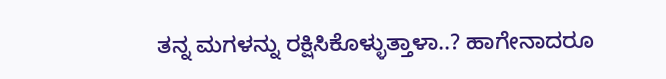ತನ್ನ ಮಗಳನ್ನು ರಕ್ಷಿಸಿಕೊಳ್ಳುತ್ತಾಳಾ..? ಹಾಗೇನಾದರೂ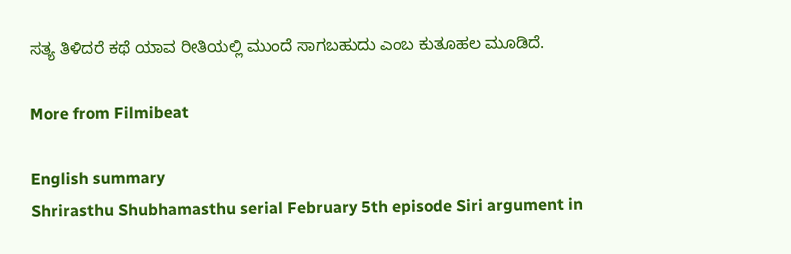ಸತ್ಯ ತಿಳಿದರೆ ಕಥೆ ಯಾವ ರೀತಿಯಲ್ಲಿ ಮುಂದೆ ಸಾಗಬಹುದು ಎಂಬ ಕುತೂಹಲ ಮೂಡಿದೆ.

More from Filmibeat

English summary
Shrirasthu Shubhamasthu serial February 5th episode Siri argument in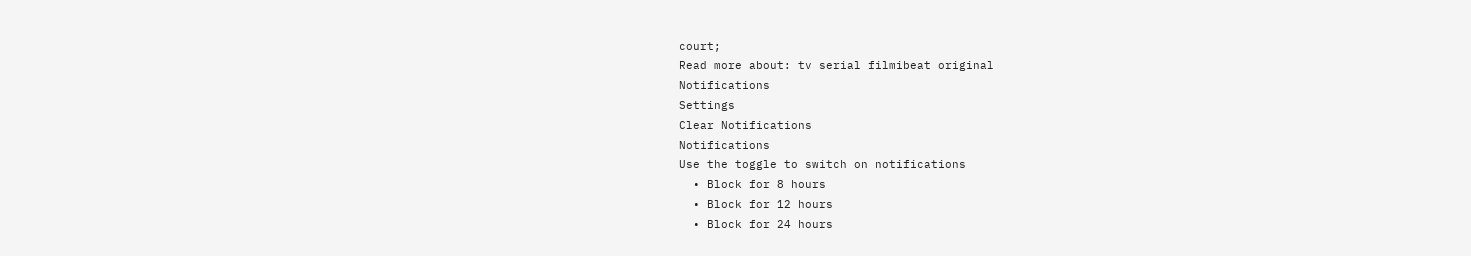court;
Read more about: tv serial filmibeat original
Notifications
Settings
Clear Notifications
Notifications
Use the toggle to switch on notifications
  • Block for 8 hours
  • Block for 12 hours
  • Block for 24 hours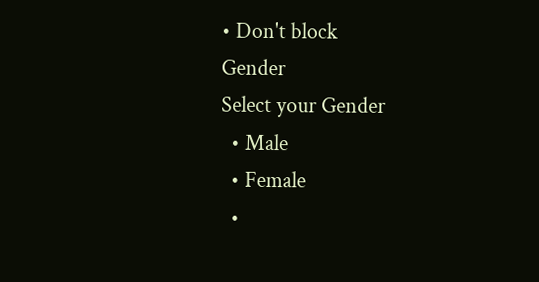• Don't block
Gender
Select your Gender
  • Male
  • Female
  •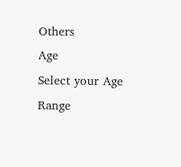Others
Age
Select your Age Range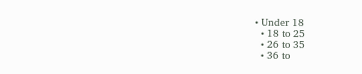• Under 18
  • 18 to 25
  • 26 to 35
  • 36 to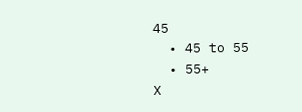45
  • 45 to 55
  • 55+
X